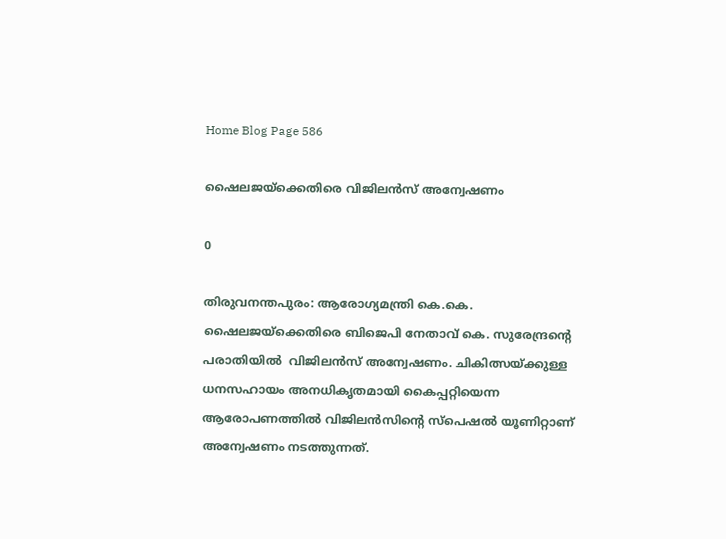Home Blog Page 586

ഷൈലജയ്ക്കെതിരെ വിജിലൻസ് അന്വേഷണം

0

തിരുവനന്തപുരം: ആരോഗ്യമന്ത്രി കെ.കെ. ഷൈലജയ്ക്കെതിരെ ബിജെപി നേതാവ് കെ. സുരേന്ദ്രന്‍റെ പരാതിയിൽ  വിജിലൻസ് അന്വേഷണം. ചികിത്സയ്ക്കുള്ള ധനസഹായം അനധികൃതമായി കൈപ്പറ്റിയെന്ന ആരോപണത്തിൽ വിജിലൻസിന്‍റെ സ്പെഷൽ യൂണിറ്റാണ് അന്വേഷണം നടത്തുന്നത്.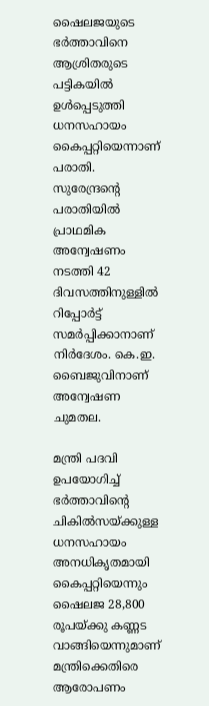ഷൈലജയുടെ ഭർത്താവിനെ ആശ്രിതരുടെ പട്ടികയിൽ ഉൾപ്പെടുത്തി ധനസഹായം കൈപ്പറ്റിയെന്നാണ് പരാതി. സുരേന്ദ്രന്‍റെ പരാതിയിൽ പ്രാഥമിക അന്വേഷണം നടത്തി 42 ദിവസത്തിനുള്ളിൽ റിപ്പോർട്ട് സമർപ്പിക്കാനാണ് നിർദേശം. കെ.ഇ. ബൈജുവിനാണ് അന്വേഷണ ചുമതല.

മന്ത്രി പദവി ഉപയോഗിച്ച് ഭർത്താവിന്‍റെ ചികിൽസയ്ക്കുള്ള ധനസഹായം അനധികൃതമായി കൈപ്പറ്റിയെന്നും ഷൈലജ 28,800 രൂപയ്ക്കു കണ്ണട വാങ്ങിയെന്നുമാണ് മന്ത്രിക്കെതിരെ ആരോപണം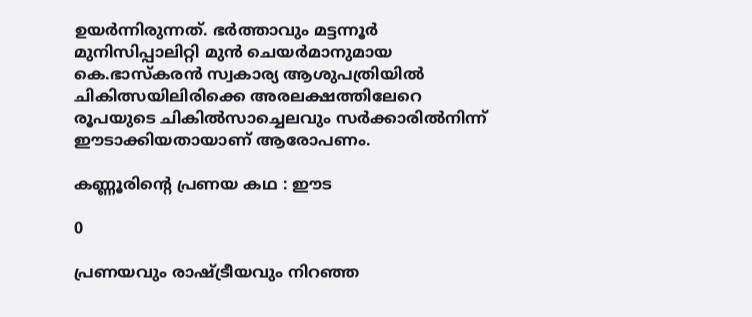ഉയർന്നിരുന്നത്. ഭർത്താവും മട്ടന്നൂർ മുനിസിപ്പാലിറ്റി മുൻ ചെയർമാനുമായ കെ.ഭാസ്കരൻ സ്വകാര്യ ആശുപത്രിയിൽ ചികിത്സയിലിരിക്കെ അരലക്ഷത്തിലേറെ രൂപയുടെ ചികിൽസാച്ചെലവും സർക്കാരിൽനിന്ന് ഈടാക്കിയതായാണ് ആരോപണം.

കണ്ണൂരിന്റെ പ്രണയ കഥ : ഈട

0

പ്രണയവും രാഷ്ട്രീയവും നിറഞ്ഞ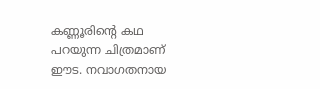കണ്ണൂരിന്‍റെ കഥ പറയുന്ന ചിത്രമാണ്‌ ഈട. നവാഗതനായ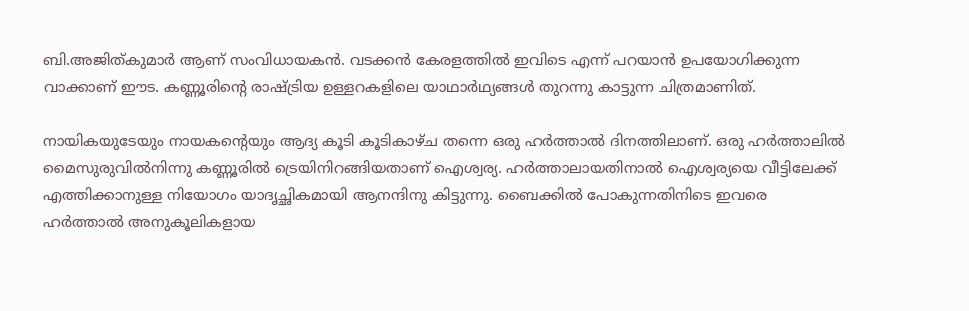ബി.അജിത്‌കുമാര്‍ ആണ് സംവിധായകന്‍. വടക്കൻ കേരളത്തിൽ ഇവിടെ എന്ന് പറയാൻ ഉപയോഗിക്കുന്ന വാക്കാണ് ഈട. കണ്ണൂരിന്റെ രാഷ്ട്രിയ ഉള്ളറകളിലെ യാഥാര്‍ഥ്യങ്ങള്‍ തുറന്നു കാട്ടുന്ന ചിത്രമാണിത്.

നായികയുടേയും നായകന്റെയും ആദ്യ കൂടി കൂടികാഴ്ച തന്നെ ഒരു ഹര്‍ത്താല്‍ ദിനത്തിലാണ്. ഒരു ഹർത്താലിൽ മൈസുരുവിൽനിന്നു കണ്ണൂരിൽ ട്രെയിനിറങ്ങിയതാണ് ഐശ്വര്യ. ഹർത്താലായതിനാൽ ഐശ്വര്യയെ വീട്ടിലേക്ക് എത്തിക്കാനുള്ള നിയോഗം യാദൃച്ഛികമായി ആനന്ദിനു കിട്ടുന്നു. ബൈക്കിൽ പോകുന്നതിനിടെ ഇവരെ ഹർത്താൽ അനുകൂലികളായ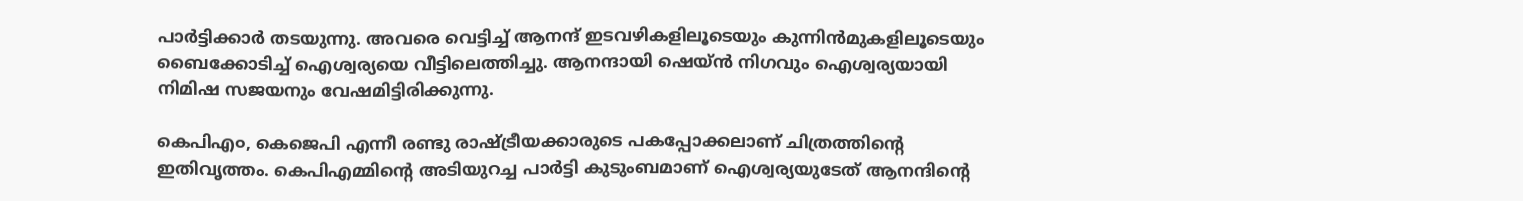പാർട്ടിക്കാർ തടയുന്നു. അവരെ വെട്ടിച്ച് ആനന്ദ് ഇടവഴികളിലൂടെയും കുന്നിൻമുകളിലൂടെയും ബൈക്കോടിച്ച് ഐശ്വര്യയെ വീട്ടിലെത്തിച്ചു. ആനന്ദായി ഷെയ്ൻ നിഗവും ഐശ്വര്യയായി നിമിഷ സജയനും വേഷമിട്ടിരിക്കുന്നു.

കെപിഎ൦, കെജെപി എന്നീ രണ്ടു രാഷ്ട്രീയക്കാരുടെ പകപ്പോക്കലാണ് ചിത്രത്തിന്‍റെ ഇതിവൃത്തം. കെപിഎമ്മിന്റെ അടിയുറച്ച പാർട്ടി കുടുംബമാണ് ഐശ്വര്യയുടേത് ആനന്ദിന്റെ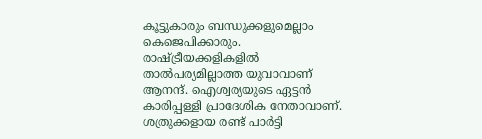കൂട്ടുകാരും ബന്ധുക്കളുമെല്ലാം കെജെപിക്കാരും. രാഷ്ട്രീയക്കളികളിൽ താൽപര്യമില്ലാത്ത യുവാവാണ് ആനന്ദ്. ഐശ്വര്യയുടെ ഏട്ടൻ കാരിപ്പള്ളി പ്രാദേശിക നേതാവാണ്. ശത്രുക്കളായ രണ്ട് പാർട്ടി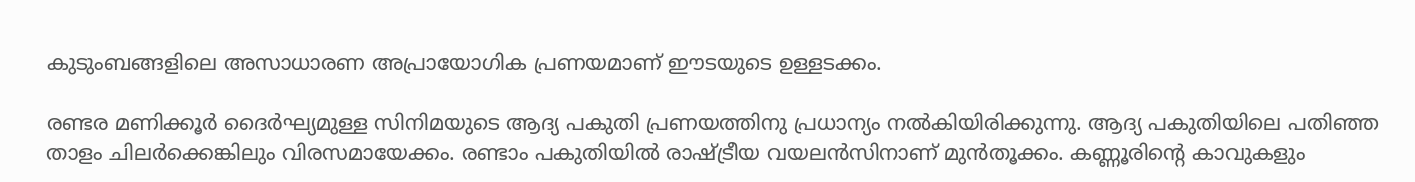കുടുംബങ്ങളിലെ അസാധാരണ അപ്രായോഗിക പ്രണയമാണ് ഈടയുടെ ഉള്ളടക്കം.

രണ്ടര മണിക്കൂർ ദൈർഘ്യമുള്ള സിനിമയുടെ ആദ്യ പകുതി പ്രണയത്തിനു പ്രധാന്യം നൽകിയിരിക്കുന്നു. ആദ്യ പകുതിയിലെ പതിഞ്ഞ താളം ചിലര്‍ക്കെങ്കിലും വിരസമായേക്കം. രണ്ടാം പകുതിയിൽ രാഷ്ട്രീയ വയലൻസിനാണ് മുൻതൂക്കം. കണ്ണൂരിന്റെ കാവുകളും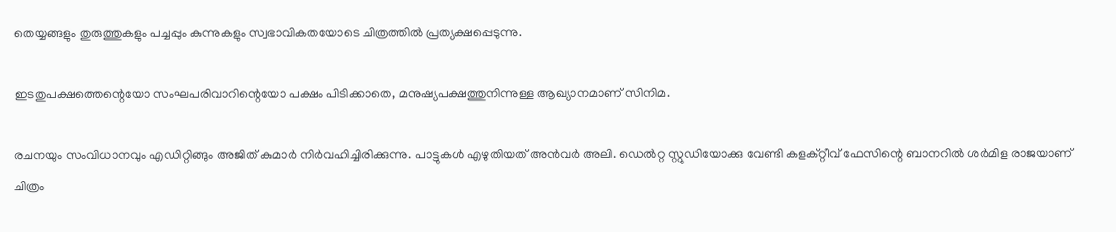തെയ്യങ്ങളും തുരുത്തുകളും പച്ചപ്പും കുന്നുകളും സ്വഭാവികതയോടെ ചിത്രത്തില്‍ പ്രത്യക്ഷപ്പെടുന്നു.

ഇടതുപക്ഷത്തെന്റെയോ സംഘപരിവാറിന്റെയോ പക്ഷം പിടിക്കാതെ, മനുഷ്യപക്ഷത്തുനിന്നുള്ള ആഖ്യാനമാണ് സിനിമ.

രചനയും സംവിധാനവും എഡിറ്റിങ്ങും അജിത് കുമാർ നിർവഹിച്ചിരിക്കുന്നു. പാട്ടുകള്‍ എഴുതിയത് അൻവർ അലി. ഡെൽറ്റ സ്റ്റുഡിയോക്കു വേണ്ടി കളക്റ്റീവ് ഫേസിന്റെ ബാനറിൽ ശർമിള രാജയാണ് ചിത്രം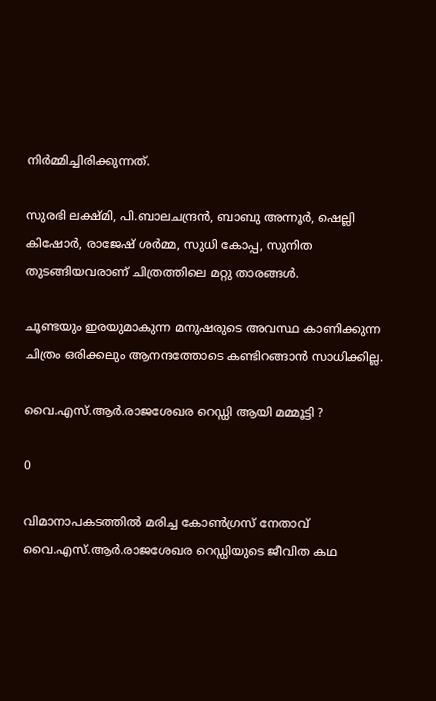നിർമ്മിച്ചിരിക്കുന്നത്.

സുരഭി ലക്ഷ്മി, പി.ബാലചന്ദ്രൻ, ബാബു അന്നൂർ, ഷെല്ലി കിഷോർ, രാജേഷ് ശർമ്മ, സുധി കോപ്പ, സുനിത തുടങ്ങിയവരാണ് ചിത്രത്തിലെ മറ്റു താരങ്ങള്‍.

ചൂണ്ടയും ഇരയുമാകുന്ന മനുഷരുടെ അവസ്ഥ കാണിക്കുന്ന ചിത്രം ഒരിക്കലും ആനന്ദത്തോടെ കണ്ടിറങ്ങാന്‍ സാധിക്കില്ല.

വൈ.എസ്.ആര്‍.രാജശേഖര റെഡ്ഡി ആയി മമ്മൂട്ടി ?

0

വിമാനാപകടത്തില്‍ മരിച്ച കോണ്‍ഗ്രസ്‌ നേതാവ് വൈ.എസ്.ആര്‍.രാജശേഖര റെഡ്ഡിയുടെ ജീവിത കഥ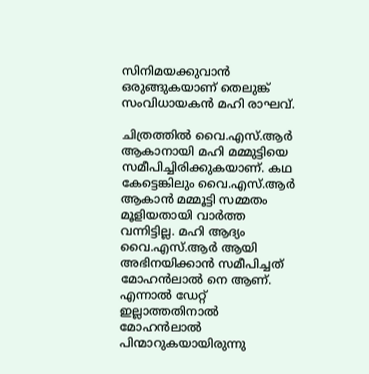സിനിമയക്കുവാന്‍ ഒരുങ്ങുകയാണ് തെലുങ്ക്‌ സംവിധായകന്‍ മഹി രാഘവ്.

ചിത്രത്തില്‍ വൈ.എസ്.ആര്‍ ആകാനായി മഹി മമ്മുട്ടിയെ സമീപിച്ചിരിക്കുകയാണ്. കഥ കേട്ടെങ്കിലും വൈ.എസ്.ആര്‍ ആകാന്‍ മമ്മൂട്ടി സമ്മതം മൂളിയതായി വാര്‍ത്ത വന്നിട്ടില്ല. മഹി ആദ്യം വൈ.എസ്.ആര്‍ ആയി അഭിനയിക്കാന്‍ സമീപിച്ചത് മോഹന്‍ലാല്‍ നെ ആണ്. എന്നാല്‍ ഡേറ്റ് ഇല്ലാത്തതിനാല്‍ മോഹന്‍ലാല്‍ പിന്മാറുകയായിരുന്നു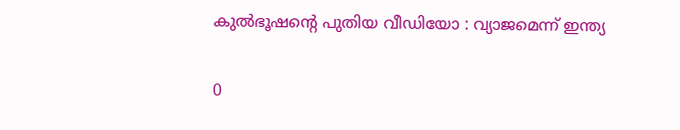കുൽഭൂഷന്‍റെ പുതിയ വീഡിയോ : വ്യാജമെന്ന് ഇന്ത്യ

0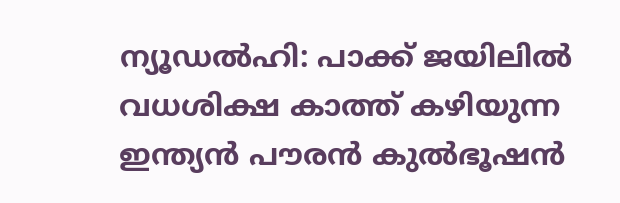ന്യൂഡൽഹി: പാക്ക് ജയിലിൽ വധശിക്ഷ കാത്ത് കഴിയുന്ന ഇന്ത്യൻ പൗരൻ കുൽഭൂഷൻ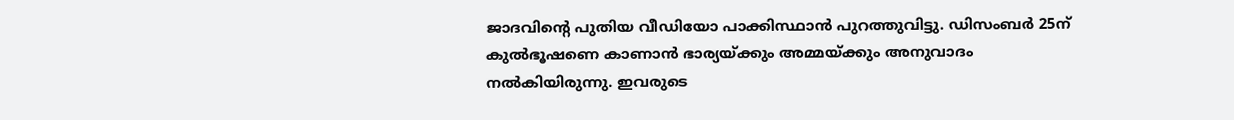ജാദവിന്‍റെ പുതിയ വീഡിയോ പാക്കിസ്ഥാൻ പുറത്തുവിട്ടു. ഡിസംബർ 25ന് കുൽഭൂഷണെ കാണാൻ ഭാര്യയ്ക്കും അമ്മയ്ക്കും അനുവാദം നൽകിയിരുന്നു. ഇവരുടെ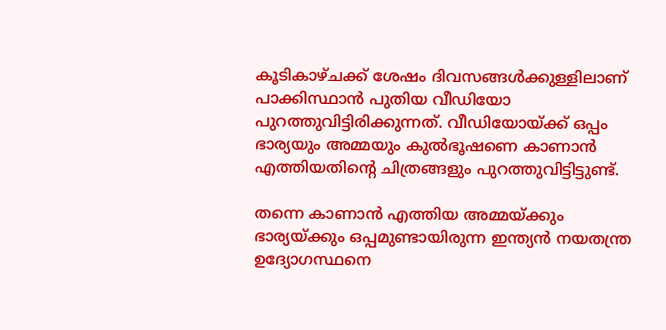കൂടികാഴ്ചക്ക് ശേഷം ദിവസങ്ങൾക്കുള്ളിലാണ് പാക്കിസ്ഥാൻ പുതിയ വീഡിയോ പുറത്തുവിട്ടിരിക്കുന്നത്. വീഡിയോയ്ക്ക് ഒപ്പം ഭാര്യയും അമ്മയും കുൽഭൂഷണെ കാണാൻ എത്തിയതിന്‍റെ ചിത്രങ്ങളും പുറത്തുവിട്ടിട്ടുണ്ട്.

തന്നെ കാണാൻ എത്തിയ അമ്മയ്ക്കും ഭാര്യയ്ക്കും ഒപ്പമുണ്ടായിരുന്ന ഇന്ത്യൻ നയതന്ത്ര ഉദ്യോഗസ്ഥനെ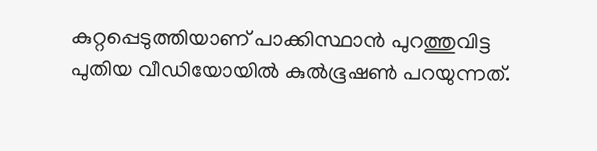കുറ്റപ്പെടുത്തിയാണ് പാക്കിസ്ഥാൻ പുറത്തുവിട്ട പുതിയ വീഡിയോയിൽ കുൽഭൂഷണ്‍ പറയുന്നത്.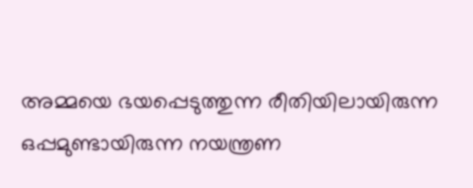അമ്മയെ ഭയപ്പെടുത്തുന്ന രീതിയിലായിരുന്ന ഒപ്പമുണ്ടായിരുന്ന നയന്ത്രണ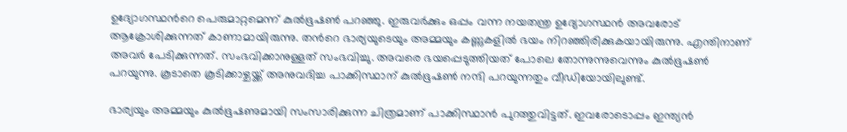ഉദ്യോഗസ്ഥന്‍റെ പെരുമാറ്റമെന്ന് കുൽഭൂഷണ്‍ പറഞ്ഞു. ഇരുവർക്കും ഒപ്പം വന്ന നയതന്ത്ര ഉദ്യോഗസ്ഥൻ അവരോട് ആക്രോശിക്കുന്നത് കാണാമായിരുന്നു. തന്‍റെ ഭാര്യയുടെയും അമ്മയും കണ്ണുകളിൽ ഭയം നിറഞ്ഞിരിക്കുകയായിരുന്നു. എന്തിനാണ് അവർ പേടിക്കുന്നത്. സംഭവിക്കാനുള്ളത് സംഭവിച്ചു. അവരെ ഭയപ്പെടുത്തിയത് പോലെ തോന്നുന്നുവെന്നും കുൽഭൂഷണ്‍ പറയുന്നു. കൂടാതെ കൂടിക്കാഴ്ചയ്ക്ക് അനുവദിച്ച പാക്കിസ്ഥാന് കുൽഭൂഷണ്‍ നന്ദി പറയുന്നതും വീഡിയോയിലുണ്ട്.

ഭാര്യയും അമ്മയും കുൽഭൂഷണുമായി സംസാരിക്കുന്ന ചിത്രമാണ് പാക്കിസ്ഥാൻ പുറത്തുവിട്ടത്. ഇവരോടൊപ്പം ഇന്ത്യൻ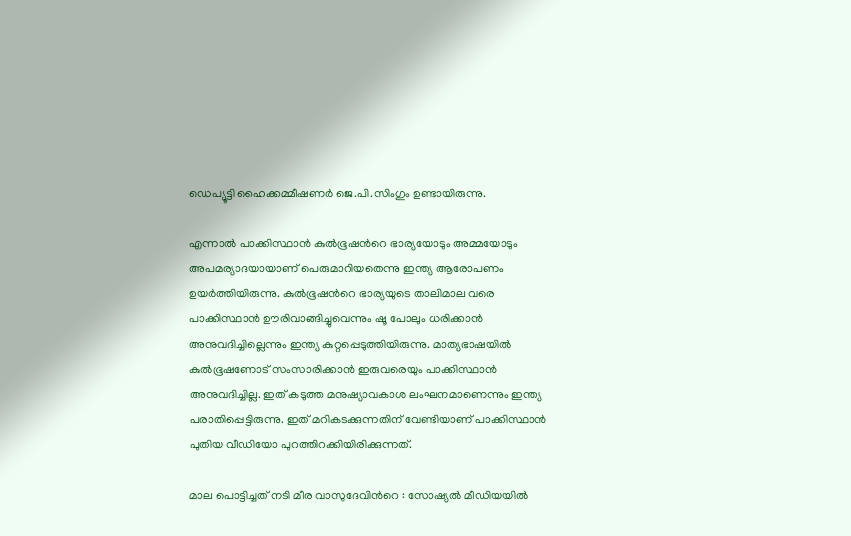ഡെപ്യൂട്ടി ഹൈക്കമ്മീഷണർ ജെ.പി.സിംഗും ഉണ്ടായിരുന്നു.

എന്നാല്‍ പാക്കിസ്ഥാൻ കുൽഭൂഷന്‍റെ ഭാര്യയോടും അമ്മയോടും അപമര്യാദയായാണ് പെരുമാറിയതെന്നു ഇന്ത്യ ആരോപണം ഉയര്‍ത്തിയിരുന്നു. കുൽഭൂഷന്‍റെ ഭാര്യയുടെ താലിമാല വരെ പാക്കിസ്ഥാൻ ഊരിവാങ്ങിച്ചുവെന്നും ഷൂ പോലും ധരിക്കാൻ അനുവദിച്ചില്ലെന്നും ഇന്ത്യ കുറ്റപ്പെടുത്തിയിരുന്നു. മാത്യഭാഷയിൽ കുൽഭൂഷണോട് സംസാരിക്കാൻ ഇരുവരെയും പാക്കിസ്ഥാൻ അനുവദിച്ചില്ല. ഇത് കടുത്ത മനുഷ്യാവകാശ ലംഘനമാണെന്നും ഇന്ത്യ പരാതിപ്പെട്ടിരുന്നു. ഇത് മറികടക്കുന്നതിന് വേണ്ടിയാണ് പാക്കിസ്ഥാൻ പുതിയ വീഡിയോ പുറത്തിറക്കിയിരിക്കുന്നത്.

മാല പൊട്ടിച്ചത് നടി മീര വാസുദേവിന്‍റെ : സോഷ്യല്‍ മീഡിയയില്‍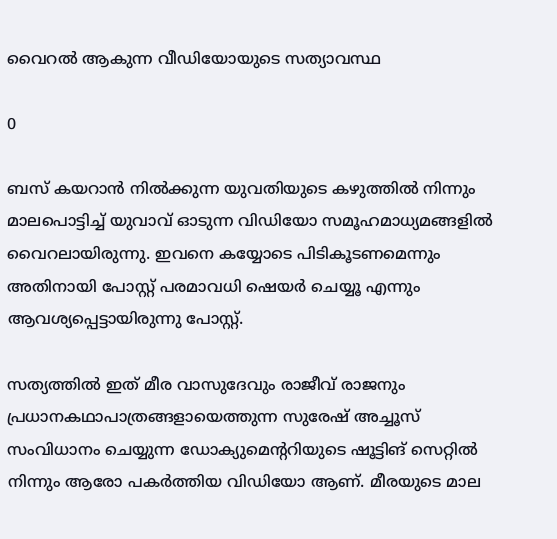വൈറല്‍ ആകുന്ന വീഡിയോയുടെ സത്യാവസ്ഥ

0

ബസ് കയറാൻ നിൽക്കുന്ന യുവതിയുടെ കഴുത്തിൽ നിന്നും മാലപൊട്ടിച്ച് യുവാവ്‌ ഓടുന്ന വിഡിയോ സമൂഹമാധ്യമങ്ങളില്‍ വൈറലായിരുന്നു. ഇവനെ കയ്യോടെ പിടികൂടണമെന്നും അതിനായി പോസ്റ്റ് പരമാവധി ഷെയർ ചെയ്യൂ എന്നും ആവശ്യപ്പെട്ടായിരുന്നു പോസ്റ്റ്.

സത്യത്തിൽ ഇത് മീര വാസുദേവും രാജീവ് രാജനും പ്രധാനകഥാപാത്രങ്ങളായെത്തുന്ന സുരേഷ് അച്ചൂസ് സംവിധാനം ചെയ്യുന്ന ഡോക്യുമെന്ററിയുടെ ഷൂട്ടിങ് സെറ്റിൽ നിന്നും ആരോ പകർത്തിയ വിഡിയോ ആണ്. മീരയുടെ മാല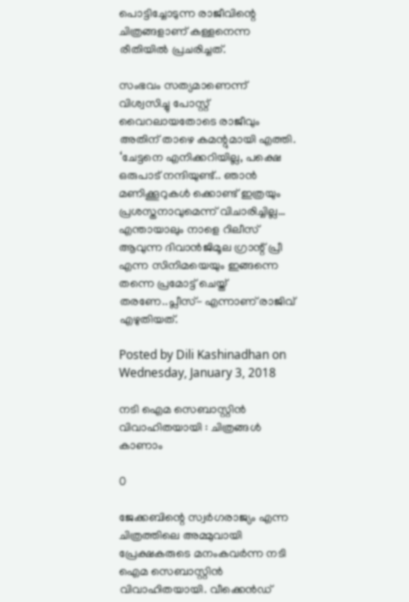പൊട്ടിച്ചോടുന്ന രാജീവിന്റെ ചിത്രങ്ങളാണ് കള്ളനെന്ന രീതിയിൽ പ്രചരിച്ചത്.

സംഭവം സത്യമാണെന്ന് വിശ്വസിച്ചു പോസ്റ്റ് വൈറലായതോടെ രാജീവും അതിന് താഴെ കമന്റുമായി എത്തി. ‘ചേട്ടനെ എനിക്കറിയില്ല, പക്ഷെ ഒരുപാട് നന്ദിയുണ്ട്.. ഞാൻ മണിക്കൂറുകൾ ക്കൊണ്ട് ഇത്രയും പ്രശസ്തനാവുമെന്ന് വിചാരിച്ചില്ല… എന്തായാലും നാളെ റിലീസ് ആവുന്ന ദിവാൻജിമൂല ഗ്രാന്റ് പ്രീ എന്ന സിനിമയെയും ഇങ്ങന്നെ തന്നെ പ്രമോട്ട് ചെയ്ത് തരണേ..പ്ലീസ്- എന്നാണ് രാജിവ് എഴുതിയത്.

Posted by Dili Kashinadhan on Wednesday, January 3, 2018

നടി ഐമ സെബാസ്റ്റിന്‍ വിവാഹിതയായി : ചിത്രങ്ങള്‍ കാണാം

0

ജേക്കബിന്റെ സ്വര്‍ഗരാജ്യം എന്ന ചിത്രത്തിലെ അമ്മുവായി പ്രേക്ഷകരുടെ മനംകവര്‍ന്ന നടി ഐമ സെബാസ്റ്റിന്‍ വിവാഹിതയായി. വീക്കെന്‍ഡ്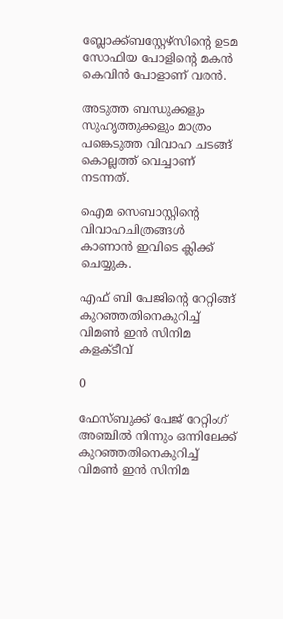ബ്ലോക്ക്ബസ്റ്റേഴ്‌സിന്റെ ഉടമ സോഫിയ പോളിന്റെ മകന്‍ കെവിന്‍ പോളാണ് വരന്‍.

അടുത്ത ബന്ധുക്കളും സുഹൃത്തുക്കളും മാത്രം പങ്കെടുത്ത വിവാഹ ചടങ്ങ് കൊല്ലത്ത് വെച്ചാണ്‌ നടന്നത്.

ഐമ സെബാസ്റ്റിന്‍റെ വിവാഹചിത്രങ്ങള്‍ കാണാന്‍ ഇവിടെ ക്ലിക്ക് ചെയ്യുക.

എഫ് ബി പേജിന്റെ റേറ്റിങ്ങ് കുറഞ്ഞതിനെകുറിച്ച് വിമണ്‍ ഇന്‍ സിനിമ കളക്ടീവ്

0

ഫേസ്ബുക്ക് പേജ് റേറ്റിംഗ് അഞ്ചില്‍ നിന്നും ഒന്നിലേക്ക് കുറഞ്ഞതിനെകുറിച്ച് വിമണ്‍ ഇന്‍ സിനിമ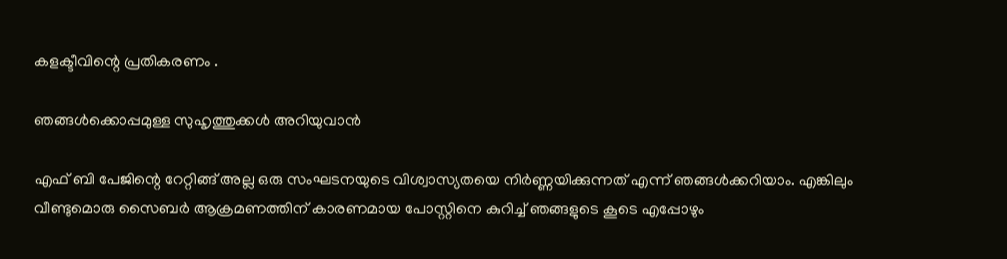കളക്ടീവിന്റെ പ്രതികരണം .

ഞങ്ങൾക്കൊപ്പമുള്ള സുഹൃത്തുക്കൾ അറിയുവാൻ

എഫ് ബി പേജിന്റെ റേറ്റിങ്ങ് അല്ല ഒരു സംഘടനയുടെ വിശ്വാസ്യതയെ നിർണ്ണയിക്കുന്നത് എന്ന് ഞങ്ങൾക്കറിയാം. എങ്കിലും വീണ്ടുമൊരു സൈബർ ആക്രമണത്തിന് കാരണമായ പോസ്റ്റിനെ കുറിച്ച് ഞങ്ങളുടെ കൂടെ എപ്പോഴും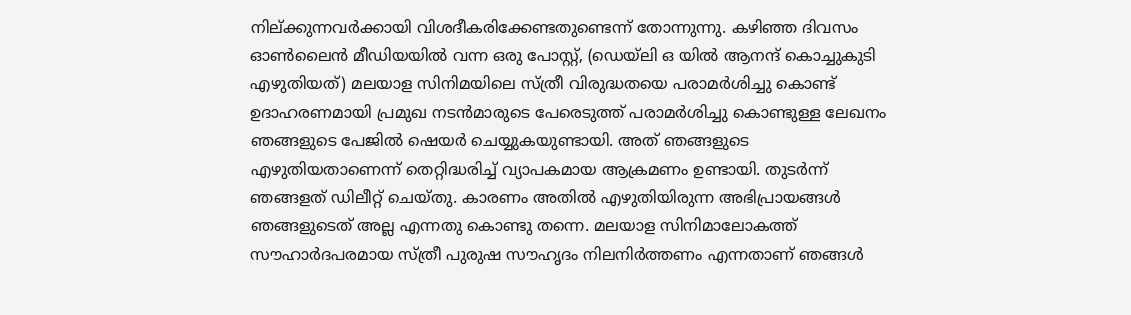നില്ക്കുന്നവർക്കായി വിശദീകരിക്കേണ്ടതുണ്ടെന്ന് തോന്നുന്നു. കഴിഞ്ഞ ദിവസം ഓൺലൈൻ മീഡിയയിൽ വന്ന ഒരു പോസ്റ്റ്, (ഡെയ്ലി ഒ യിൽ ആനന്ദ് കൊച്ചുകുടി എഴുതിയത്) മലയാള സിനിമയിലെ സ്ത്രീ വിരുദ്ധതയെ പരാമർശിച്ചു കൊണ്ട് ഉദാഹരണമായി പ്രമുഖ നടൻമാരുടെ പേരെടുത്ത് പരാമർശിച്ചു കൊണ്ടുള്ള ലേഖനം ഞങ്ങളുടെ പേജിൽ ഷെയർ ചെയ്യുകയുണ്ടായി. അത് ഞങ്ങളുടെ എഴുതിയതാണെന്ന് തെറ്റിദ്ധരിച്ച് വ്യാപകമായ ആക്രമണം ഉണ്ടായി. തുടർന്ന് ഞങ്ങളത് ഡിലീറ്റ് ചെയ്തു. കാരണം അതിൽ എഴുതിയിരുന്ന അഭിപ്രായങ്ങൾ ഞങ്ങളുടെത് അല്ല എന്നതു കൊണ്ടു തന്നെ. മലയാള സിനിമാലോകത്ത് സൗഹാർദപരമായ സ്ത്രീ പുരുഷ സൗഹൃദം നിലനിർത്തണം എന്നതാണ് ഞങ്ങൾ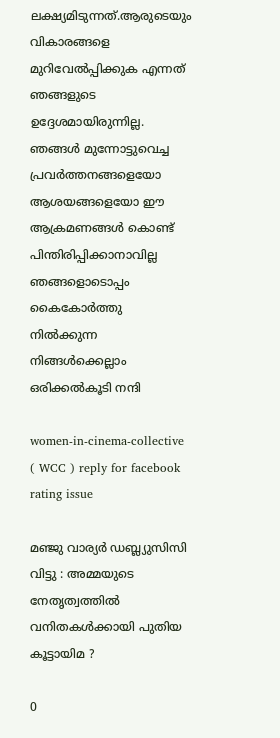ലക്ഷ്യമിടുന്നത്.ആരുടെയും വികാരങ്ങളെ മുറിവേൽപ്പിക്കുക എന്നത് ഞങ്ങളുടെ ഉദ്ദേശമായിരുന്നില്ല.
ഞങ്ങൾ മുന്നോട്ടുവെച്ച പ്രവർത്തനങ്ങളെയോ ആശയങ്ങളെയോ ഈ ആക്രമണങ്ങൾ കൊണ്ട് പിന്തിരിപ്പിക്കാനാവില്ല ഞങ്ങളൊടൊപ്പം കൈകോർത്തു നിൽക്കുന്ന നിങ്ങൾക്കെല്ലാം ഒരിക്കൽകൂടി നന്ദി

women-in-cinema-collective ( WCC ) reply for facebook rating issue

മഞ്ജു വാര്യര്‍ ഡബ്ല്യുസിസി വിട്ടു : അമ്മയുടെ നേതൃത്വത്തില്‍ വനിതകള്‍ക്കായി പുതിയ കൂട്ടായിമ ?

0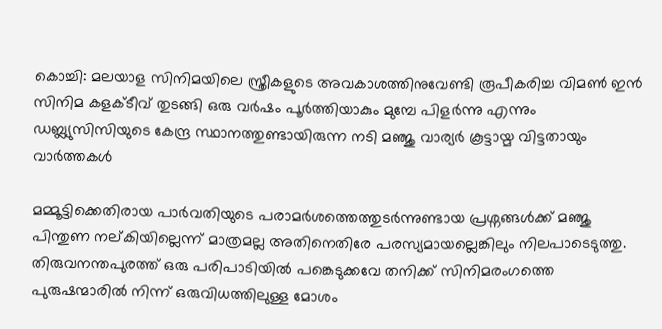കൊച്ചി: മലയാള സിനിമയിലെ സ്ത്രീകളുടെ അവകാശത്തിനുവേണ്ടി രൂപീകരിച്ച വിമണ്‍ ഇന്‍ സിനിമ കളക്ടീവ് തുടങ്ങി ഒരു വര്‍ഷം പൂര്‍ത്തിയാകും മുമ്പേ പിളര്‍ന്നു എന്നും ഡബ്ല്യുസിസിയുടെ കേന്ദ്ര സ്ഥാനത്തുണ്ടായിരുന്ന നടി മഞ്ജു വാര്യര്‍ കൂട്ടായ്മ വിട്ടതായും വാര്‍ത്തകള്‍

മമ്മൂട്ടിക്കെതിരായ പാര്‍വതിയുടെ പരാമര്‍ശത്തെത്തുടര്‍ന്നുണ്ടായ പ്രശ്നങ്ങള്‍ക്ക് മഞ്ജു പിന്തുണ നല്കിയില്ലെന്ന് മാത്രമല്ല അതിനെതിരേ പരസ്യമായല്ലെങ്കിലും നിലപാടെടുത്തു. തിരുവനന്തപുരത്ത് ഒരു പരിപാടിയില്‍ പങ്കെടുക്കവേ തനിക്ക് സിനിമരംഗത്തെ പുരുഷന്മാരില്‍ നിന്ന് ഒരുവിധത്തിലുള്ള മോശം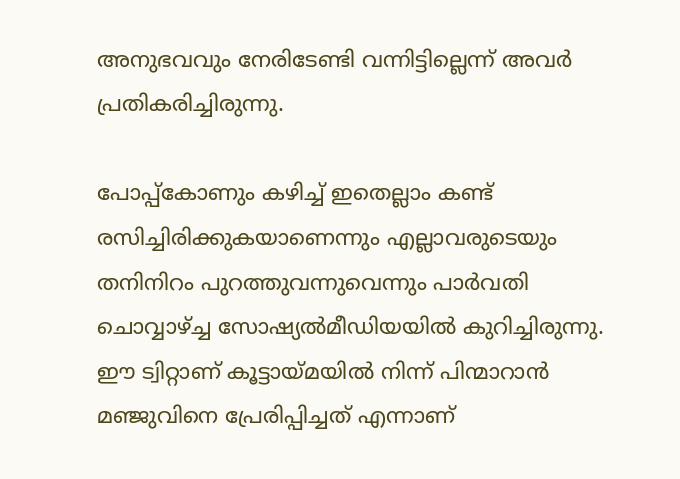അനുഭവവും നേരിടേണ്ടി വന്നിട്ടില്ലെന്ന് അവര്‍ പ്രതികരിച്ചിരുന്നു.

പോപ്പ്കോണും കഴിച്ച് ഇതെല്ലാം കണ്ട് രസിച്ചിരിക്കുകയാണെന്നും എല്ലാവരുടെയും തനിനിറം പുറത്തുവന്നുവെന്നും പാര്‍വതി ചൊവ്വാഴ്ച്ച സോഷ്യല്‍മീഡിയയില്‍ കുറിച്ചിരുന്നു. ഈ ട്വിറ്റാണ് കൂട്ടായ്മയില്‍ നിന്ന് പിന്മാറാന്‍ മഞ്ജുവിനെ പ്രേരിപ്പിച്ചത് എന്നാണ്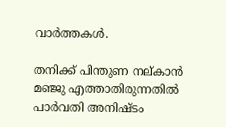വാര്‍ത്തകള്‍.

തനിക്ക് പിന്തുണ നല്കാന്‍ മഞ്ജു എത്താതിരുന്നതില്‍ പാര്‍വതി അനിഷ്ടം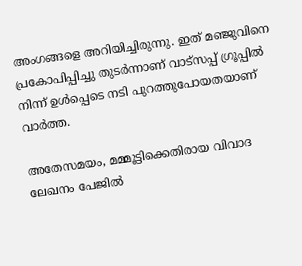അംഗങ്ങളെ അറിയിച്ചിരുന്നു. ഇത് മഞ്ജുവിനെ പ്രകോപിപ്പിച്ചു തുടര്‍ന്നാണ് വാട്സപ്പ് ഗ്രൂപ്പില്‍ നിന്ന് ഉള്‍പ്പെടെ നടി പുറത്തുപോയതയാണ് വാര്‍ത്ത.

അതേസമയം, മമ്മൂട്ടിക്കെതിരായ വിവാദ ലേഖനം പേജില്‍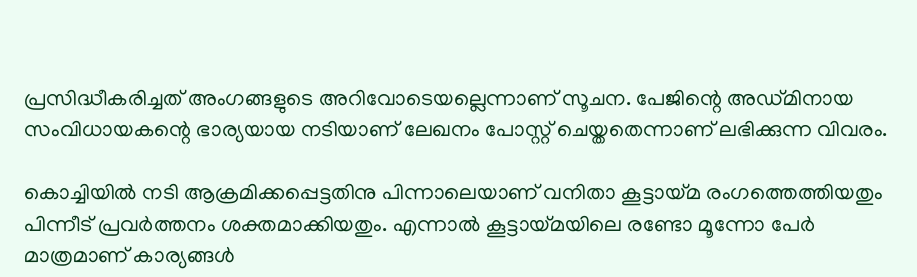പ്രസിദ്ധീകരിച്ചത് അംഗങ്ങളുടെ അറിവോടെയല്ലെന്നാണ് സൂചന. പേജിന്റെ അഡ്മിനായ സംവിധായകന്റെ ഭാര്യയായ നടിയാണ് ലേഖനം പോസ്റ്റ് ചെയ്തതെന്നാണ് ലഭിക്കുന്ന വിവരം.

കൊച്ചിയില്‍ നടി ആക്രമിക്കപ്പെട്ടതിനു പിന്നാലെയാണ് വനിതാ കൂട്ടായ്മ രംഗത്തെത്തിയതും പിന്നീട് പ്രവര്‍ത്തനം ശക്തമാക്കിയതും. എന്നാല്‍ കൂട്ടായ്മയിലെ രണ്ടോ മൂന്നോ പേര്‍ മാത്രമാണ് കാര്യങ്ങള്‍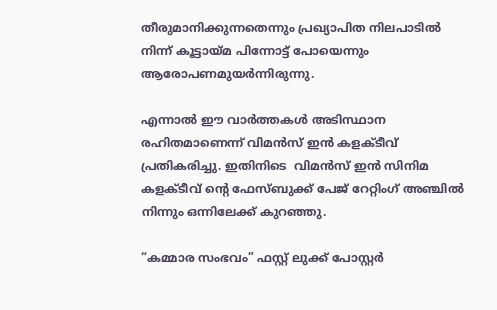തീരുമാനിക്കുന്നതെന്നും പ്രഖ്യാപിത നിലപാടില്‍ നിന്ന് കൂട്ടായ്മ പിന്നോട്ട് പോയെന്നും ആരോപണമുയര്‍ന്നിരുന്നു.

എന്നാല്‍ ഈ വാര്‍ത്തകള്‍ അടിസ്ഥാന രഹിതമാണെന്ന് വിമന്‍സ് ഇന്‍ കളക്ടീവ് പ്രതികരിച്ചു. ഇതിനിടെ  വിമന്‍സ് ഇന്‍ സിനിമ കളക്ടീവ് ന്‍റെ ഫേസ്ബുക്ക് പേജ് റേറ്റിംഗ് അഞ്ചില്‍ നിന്നും ഒന്നിലേക്ക് കുറഞ്ഞു.

“കമ്മാര സംഭവം” ഫസ്റ്റ് ലുക്ക് പോസ്റ്റർ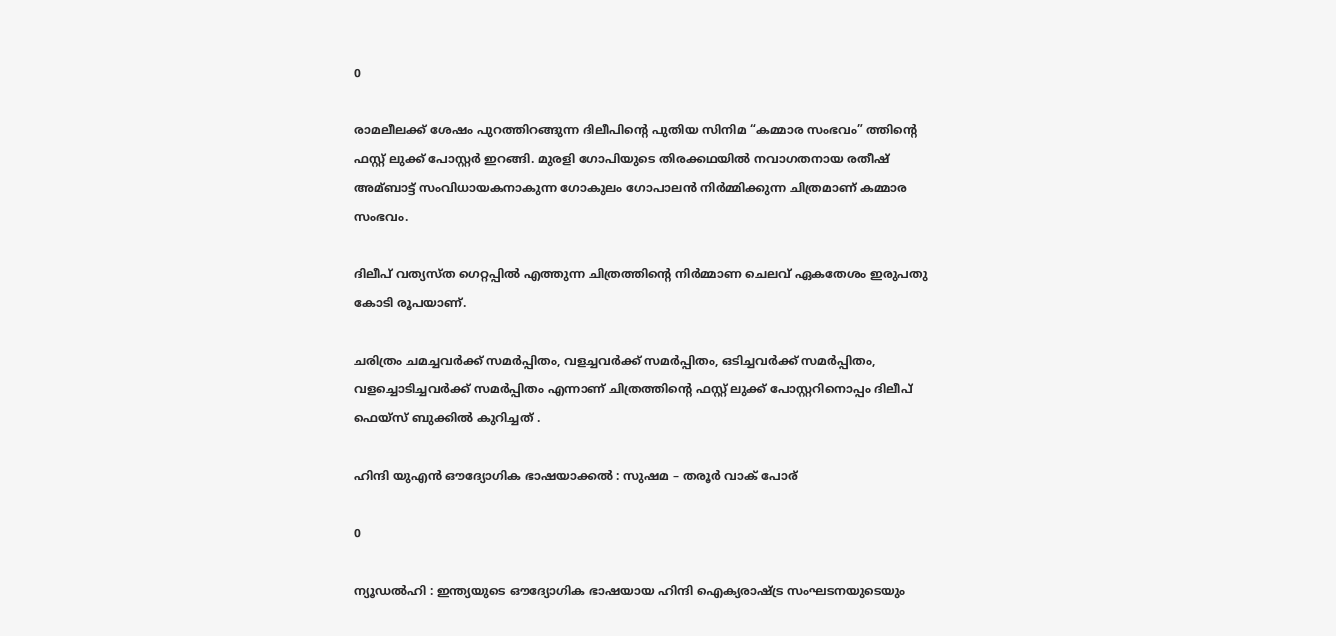0

രാമലീലക്ക് ശേഷം പുറത്തിറങ്ങുന്ന ദിലീപിന്റെ പുതിയ സിനിമ “കമ്മാര സംഭവം” ത്തിന്റെ ഫസ്റ്റ് ലുക്ക് പോസ്റ്റർ ഇറങ്ങി. മുരളി ഗോപിയുടെ തിരക്കഥയിൽ നവാഗതനായ രതീഷ് അമ്ബാട്ട് സംവിധായകനാകുന്ന ഗോകുലം ഗോപാലൻ നിർമ്മിക്കുന്ന ചിത്രമാണ് കമ്മാര സംഭവം.

ദിലീപ് വത്യസ്ത ഗെറ്റപ്പിൽ എത്തുന്ന ചിത്രത്തിന്റെ നിർമ്മാണ ചെലവ് ഏകതേശം ഇരുപതു കോടി രൂപയാണ്.

ചരിത്രം ചമച്ചവര്‍ക്ക് സമര്‍പ്പിതം, വളച്ചവര്‍ക്ക് സമര്‍പ്പിതം, ഒടിച്ചവര്‍ക്ക് സമര്‍പ്പിതം, വളച്ചൊടിച്ചവര്‍ക്ക് സമര്‍പ്പിതം എന്നാണ് ചിത്രത്തിന്റെ ഫസ്റ്റ് ലുക്ക് പോസ്റ്ററിനൊപ്പം ദിലീപ് ഫെയ്സ് ബുക്കില്‍ കുറിച്ചത് .

ഹിന്ദി യുഎൻ ഔദ്യോഗിക ഭാഷയാക്കല്‍ : സുഷമ – തരൂർ വാക് പോര്

0

ന്യൂഡൽഹി : ഇന്ത്യയുടെ ഔദ്യോഗിക ഭാഷയായ ഹിന്ദി ഐക്യരാഷ്ട്ര സംഘടനയുടെയും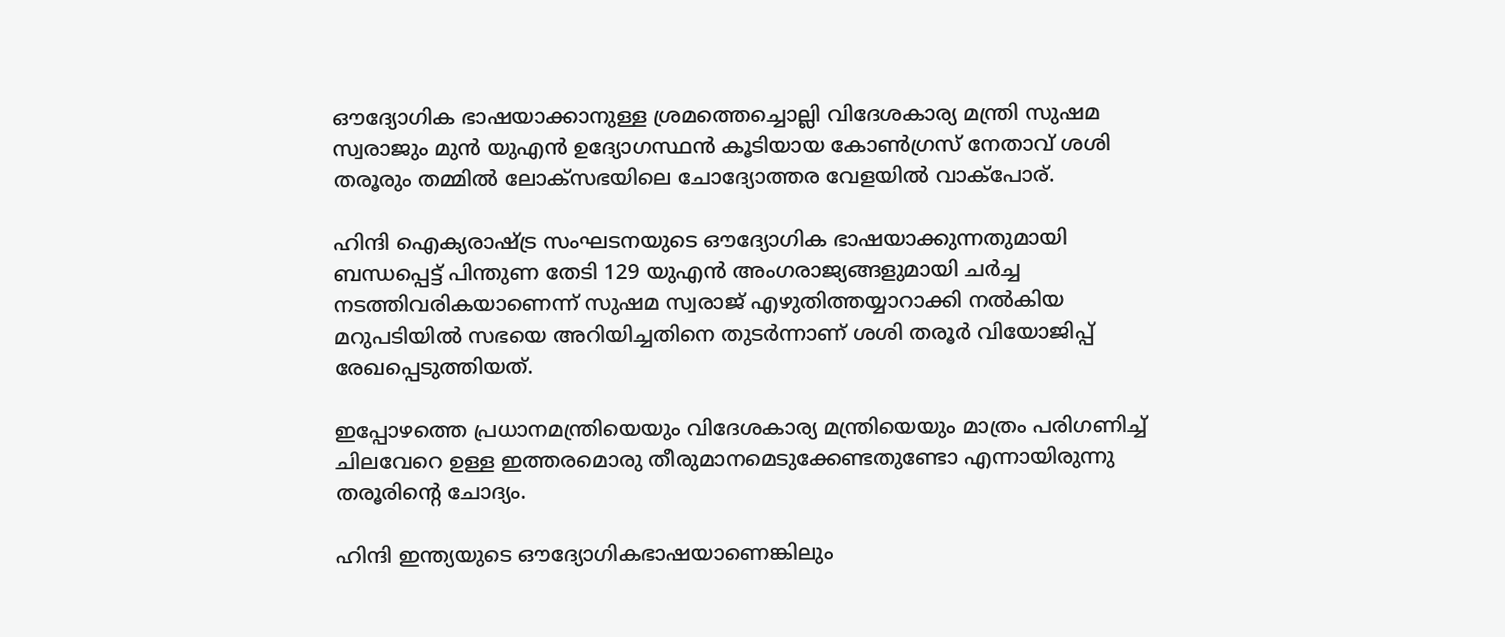ഔദ്യോഗിക ഭാഷയാക്കാനുള്ള ശ്രമത്തെച്ചൊല്ലി വിദേശകാര്യ മന്ത്രി സുഷമ സ്വരാജും മുൻ യുഎൻ ഉദ്യോഗസ്ഥൻ കൂടിയായ കോൺഗ്രസ് നേതാവ് ശശി തരൂരും തമ്മിൽ ലോക്സഭയിലെ ചോദ്യോത്തര വേളയില്‍ വാക്പോര്.

ഹിന്ദി ഐക്യരാഷ്ട്ര സംഘടനയുടെ ഔദ്യോഗിക ഭാഷയാക്കുന്നതുമായി ബന്ധപ്പെട്ട് പിന്തുണ തേടി 129 യുഎൻ അംഗരാജ്യങ്ങളുമായി ചർച്ച നടത്തിവരികയാണെന്ന് സുഷമ സ്വരാജ് എഴുതിത്തയ്യാറാക്കി നൽകിയ മറുപടിയിൽ സഭയെ അറിയിച്ചതിനെ തുടര്‍ന്നാണ് ശശി തരൂർ വിയോജിപ്പ് രേഖപ്പെടുത്തിയത്.

ഇപ്പോഴത്തെ പ്രധാനമന്ത്രിയെയും വിദേശകാര്യ മന്ത്രിയെയും മാത്രം പരിഗണിച്ച് ചിലവേറെ ഉള്ള ഇത്തരമൊരു തീരുമാനമെടുക്കേണ്ടതുണ്ടോ എന്നായിരുന്നു തരൂരിന്റെ ചോദ്യം.

ഹിന്ദി ഇന്ത്യയുടെ ഔദ്യോഗികഭാഷയാണെങ്കിലും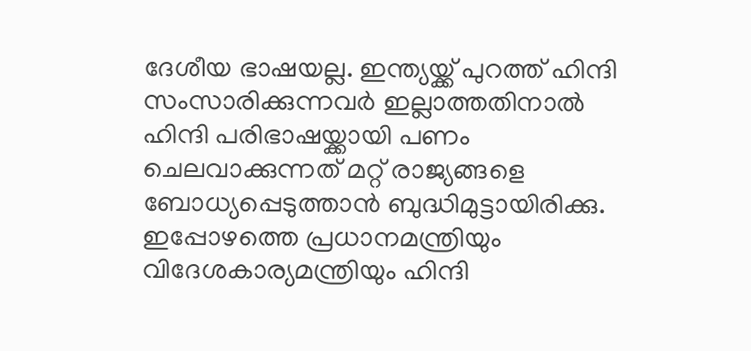ദേശീയ ഭാഷയല്ല. ഇന്ത്യയ്ക്ക് പുറത്ത് ഹിന്ദി സംസാരിക്കുന്നവർ ഇല്ലാത്തതിനാൽ ഹിന്ദി പരിഭാഷയ്ക്കായി പണം ചെലവാക്കുന്നത് മറ്റ് രാജ്യങ്ങളെ ബോധ്യപ്പെടുത്താൻ ബുദ്ധിമുട്ടായിരിക്കു. ഇപ്പോഴത്തെ പ്രധാനമന്ത്രിയും വിദേശകാര്യമന്ത്രിയും ഹിന്ദി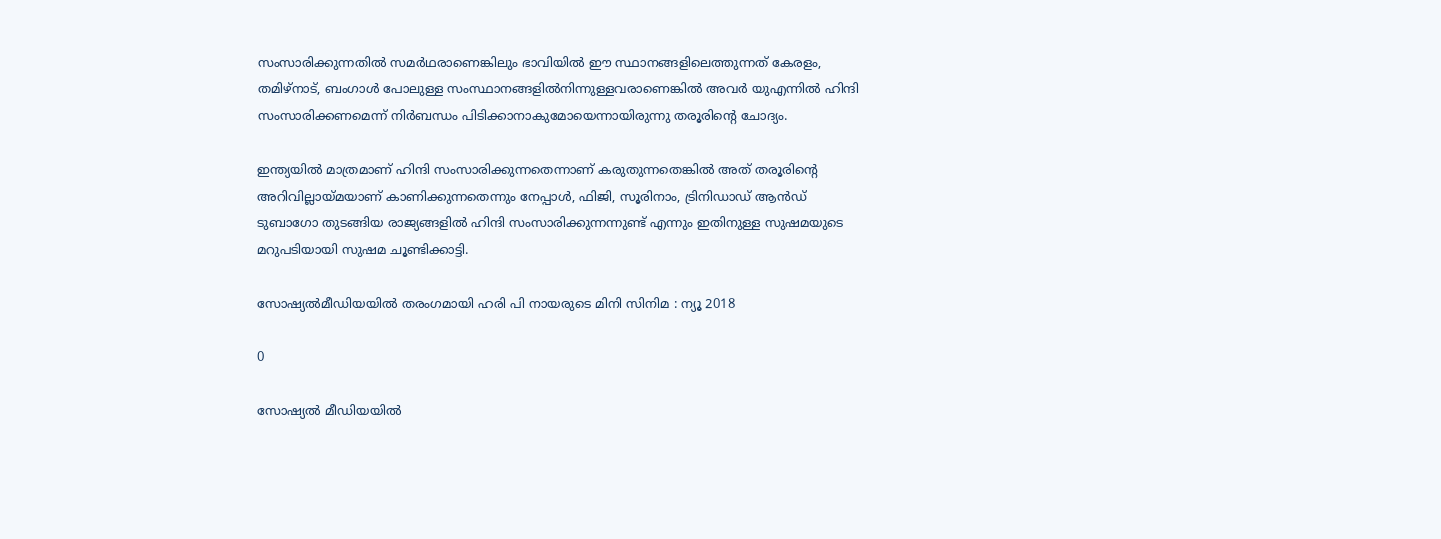സംസാരിക്കുന്നതിൽ സമര്‍ഥരാണെങ്കിലും ഭാവിയിൽ ഈ സ്ഥാനങ്ങളിലെത്തുന്നത് കേരളം, തമിഴ്നാട്, ബംഗാൾ പോലുള്ള സംസ്ഥാനങ്ങളിൽനിന്നുള്ളവരാണെങ്കിൽ അവർ യുഎന്നിൽ ഹിന്ദി സംസാരിക്കണമെന്ന് നിർബന്ധം പിടിക്കാനാകുമോയെന്നായിരുന്നു തരൂരിന്റെ ചോദ്യം.

ഇന്ത്യയിൽ മാത്രമാണ് ഹിന്ദി സംസാരിക്കുന്നതെന്നാണ് കരുതുന്നതെങ്കിൽ അത് തരൂരിന്റെ അറിവില്ലായ്മയാണ് കാണിക്കുന്നതെന്നും നേപ്പാൾ, ഫിജി, സൂരിനാം, ട്രിനിഡാഡ് ആൻഡ് ടുബാഗോ തുടങ്ങിയ രാജ്യങ്ങളിൽ ഹിന്ദി സംസാരിക്കുന്നന്നുണ്ട് എന്നും ഇതിനുള്ള സുഷമയുടെ മറുപടിയായി സുഷമ ചൂണ്ടിക്കാട്ടി.

സോഷ്യല്‍മീഡിയയില്‍ തരംഗമായി ഹരി പി നായരുടെ മിനി സിനിമ : ന്യൂ 2018

0

സോഷ്യൽ മീഡിയയിൽ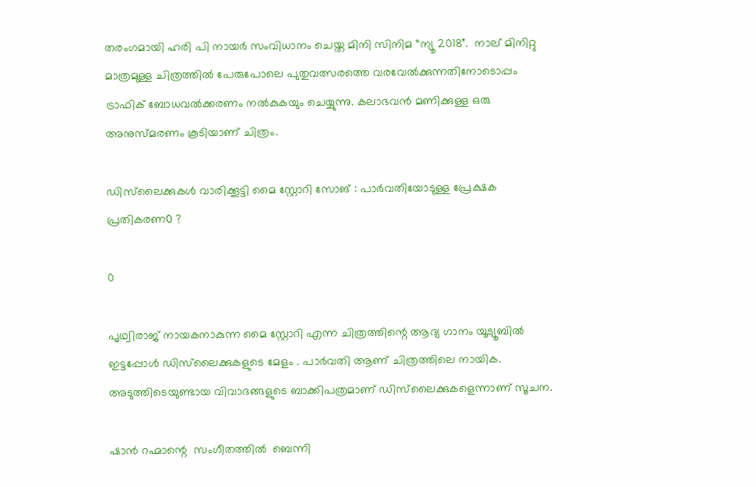തരംഗമായി ഹരി പി നായർ സംവിധാനം ചെയ്ത മിനി സിനിമ “ന്യൂ 2018”.  നാല് മിനിറ്റു മാത്രമുള്ള ചിത്രത്തിൽ പേരുപോലെ പുതുവത്സരത്തെ വരവേൽക്കുന്നതിനോടൊപ്പം  ട്രാഫിക് ബോധവൽക്കരണം നൽകുകയും ചെയ്യുന്നു. കലാഭവൻ മണിക്കുള്ള ഒരു അനുസ്മരണം കൂടിയാണ് ചിത്രം.

ഡിസ്‌ലൈക്കുകൾ വാരിക്കൂട്ടി മൈ സ്റ്റോറി സോങ് : പാർവതിയോടുള്ള പ്രേക്ഷക പ്രതികരണ൦ ?

0

പൃഥ്വിരാജ് നായകനാകുന്ന മൈ സ്റ്റോറി എന്ന ചിത്രത്തിന്റെ ആദ്യ ഗാനം യൂട്യൂബിൽ ഇട്ടപ്പോൾ ഡിസ്‌ലൈക്കുകളുടെ മേളം . പാർവതി ആണ് ചിത്രത്തിലെ നായിക. അടുത്തിടെയുണ്ടായ വിവാദങ്ങളുടെ ബാക്കിപത്രമാണ് ഡിസ്‌ലൈക്കുകളെന്നാണ് സൂചന.

ഷാൻ റഹ്മാന്റെ  സംഗീതത്തിൽ  ബെന്നി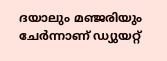ദയാലും മഞ്ജരിയും ചേർന്നാണ് ഡ്യുയറ്റ്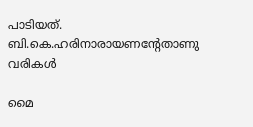പാടിയത്.  ബി.കെ.ഹരിനാരായണന്റേതാണു വരികൾ

മൈ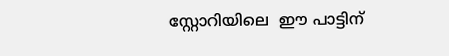സ്റ്റോറിയിലെ  ഈ പാട്ടിന്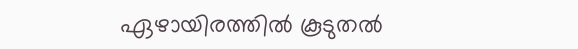ഏഴായിരത്തിൽ കൂടുതൽ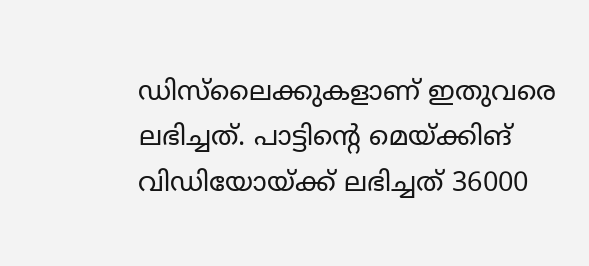ഡിസ്‌ലൈക്കുകളാണ് ഇതുവരെ ലഭിച്ചത്. പാട്ടിന്റെ മെയ്ക്കിങ് വിഡിയോയ്ക്ക് ലഭിച്ചത് 36000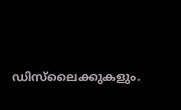ഡിസ്‍ലൈക്കുകളും.